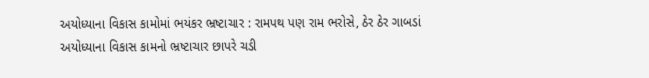અયોધ્યાના વિકાસ કામોમાં ભયંકર ભ્રષ્ટાચાર : રામપથ પણ રામ ભરોસે, ઠેર ઠેર ગાબડાં
અયોધ્યાના વિકાસ કામનો ભ્રષ્ટાચાર છાપરે ચડી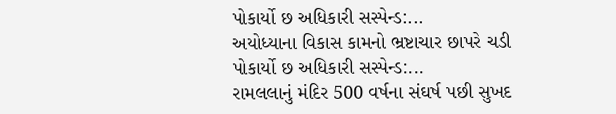પોકાર્યો છ અધિકારી સસ્પેન્ડ:...
અયોધ્યાના વિકાસ કામનો ભ્રષ્ટાચાર છાપરે ચડી પોકાર્યો છ અધિકારી સસ્પેન્ડ:...
રામલલાનું મંદિર 500 વર્ષના સંઘર્ષ પછી સુખદ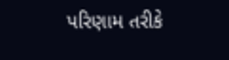પરિણામ તરીકે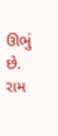ઊભું છે. રામ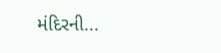મંદિરની...